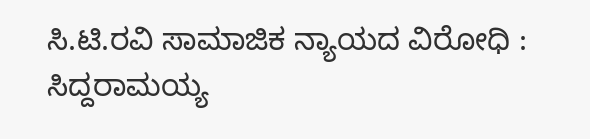ಸಿ.ಟಿ.ರವಿ ಸಾಮಾಜಿಕ ನ್ಯಾಯದ ವಿರೋಧಿ : ಸಿದ್ದರಾಮಯ್ಯ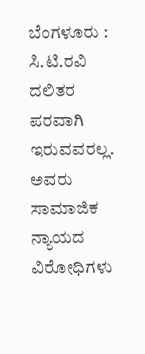ಬೆಂಗಳೂರು : ಸಿ.ಟಿ.ರವಿ ದಲಿತರ ಪರವಾಗಿ ಇರುವವರಲ್ಲ. ಅವರು ಸಾಮಾಜಿಕ ನ್ಯಾಯದ ವಿರೋಧಿಗಳು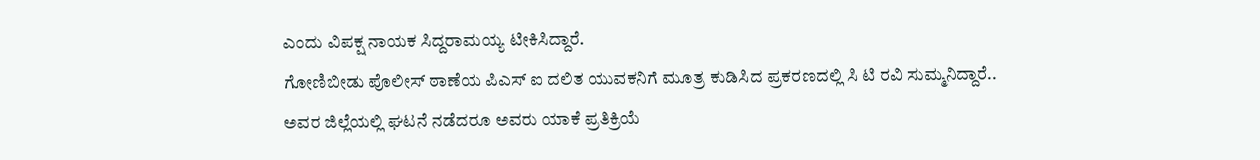ಎಂದು ವಿಪಕ್ಷ ನಾಯಕ ಸಿದ್ದರಾಮಯ್ಯ ಟೀಕಿಸಿದ್ದಾರೆ.
ಗೋಣಿಬೀಡು ಪೊಲೀಸ್ ಠಾಣೆಯ ಪಿಎಸ್ ಐ ದಲಿತ ಯುವಕನಿಗೆ ಮೂತ್ರ ಕುಡಿಸಿದ ಪ್ರಕರಣದಲ್ಲಿ ಸಿ ಟಿ ರವಿ ಸುಮ್ಮನಿದ್ದಾರೆ..
ಅವರ ಜಿಲ್ಲೆಯಲ್ಲಿ ಘಟನೆ ನಡೆದರೂ ಅವರು ಯಾಕೆ ಪ್ರತಿಕ್ರಿಯೆ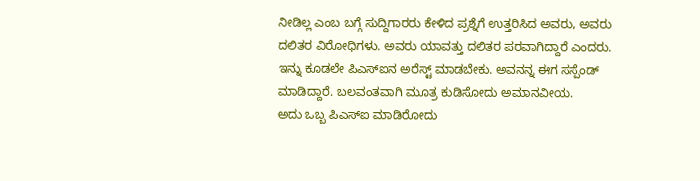ನೀಡಿಲ್ಲ ಎಂಬ ಬಗ್ಗೆ ಸುದ್ದಿಗಾರರು ಕೇಳಿದ ಪ್ರಶ್ನೆಗೆ ಉತ್ತರಿಸಿದ ಅವರು, ಅವರು ದಲಿತರ ವಿರೋಧಿಗಳು. ಅವರು ಯಾವತ್ತು ದಲಿತರ ಪರವಾಗಿದ್ದಾರೆ ಎಂದರು.
ಇನ್ನು ಕೂಡಲೇ ಪಿಎಸ್ಐನ ಅರೆಸ್ಟ್ ಮಾಡಬೇಕು. ಅವನನ್ನ ಈಗ ಸಸ್ಪೆಂಡ್ ಮಾಡಿದ್ದಾರೆ. ಬಲವಂತವಾಗಿ ಮೂತ್ರ ಕುಡಿಸೋದು ಅಮಾನವೀಯ.
ಅದು ಒಬ್ಬ ಪಿಎಸ್ಐ ಮಾಡಿರೋದು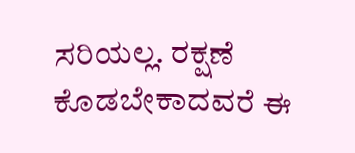ಸರಿಯಲ್ಲ. ರಕ್ಷಣೆ ಕೊಡಬೇಕಾದವರೆ ಈ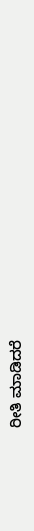ರೀತಿ ಮಾಡಿದರೆ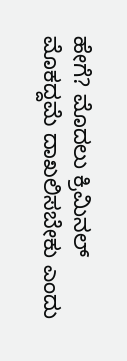ಹೇಗೆ? ಮೊದಲು ಕ್ರಿಮಿನಲ್ ಮೊಕದ್ದಮೆ ದಾಖಲಿಸಬೇಕು ಎಂದು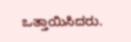ಒತ್ತಾಯಿಸಿದರು.